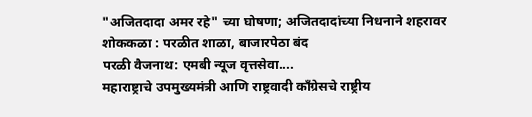"अजितदादा अमर रहे" च्या घोषणा; अजितदादांच्या निधनाने शहरावर शोककळा : परळीत शाळा, बाजारपेठा बंद
परळी वैजनाथ: एमबी न्यूज वृत्तसेवा....
महाराष्ट्राचे उपमुख्यमंत्री आणि राष्ट्रवादी काँग्रेसचे राष्ट्रीय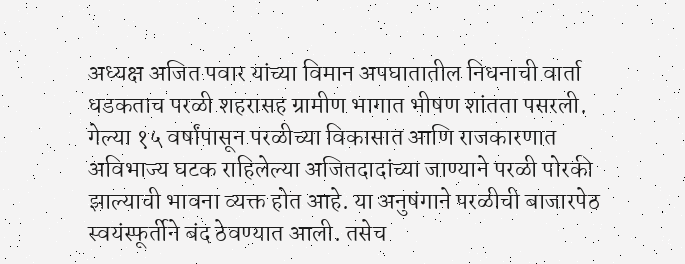अध्यक्ष अजित पवार यांच्या विमान अपघातातील निधनाची वार्ता धडकताच परळी शहरासह ग्रामीण भागात भीषण शांतता पसरली. गेल्या १५ वर्षांपासून परळीच्या विकासात आणि राजकारणात अविभाज्य घटक राहिलेल्या अजितदादांच्या जाण्याने परळी पोरकी झाल्याची भावना व्यक्त होत आहे. या अनुषंगाने परळीची बाजारपेठ स्वयंस्फूर्तीने बंद ठेवण्यात आली. तसेच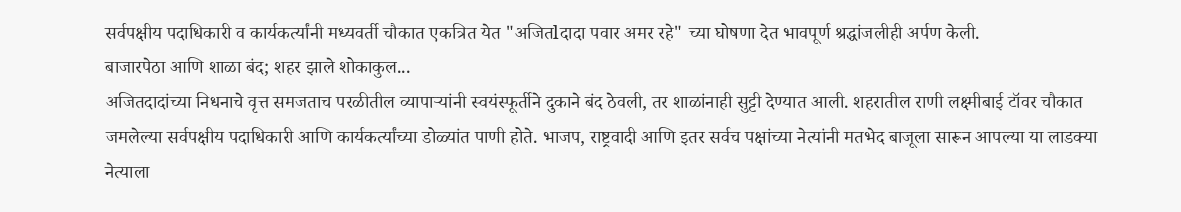सर्वपक्षीय पदाधिकारी व कार्यकर्त्यांनी मध्यवर्ती चौकात एकत्रित येत "अजितlदादा पवार अमर रहे" च्या घोषणा देत भावपूर्ण श्रद्धांजलीही अर्पण केली.
बाजारपेठा आणि शाळा बंद; शहर झाले शोकाकुल...
अजितदादांच्या निधनाचे वृत्त समजताच परळीतील व्यापाऱ्यांनी स्वयंस्फूर्तीने दुकाने बंद ठेवली, तर शाळांनाही सुट्टी देण्यात आली. शहरातील राणी लक्ष्मीबाई टॉवर चौकात जमलेल्या सर्वपक्षीय पदाधिकारी आणि कार्यकर्त्यांच्या डोळ्यांत पाणी होते. भाजप, राष्ट्रवादी आणि इतर सर्वच पक्षांच्या नेत्यांनी मतभेद बाजूला सारून आपल्या या लाडक्या नेत्याला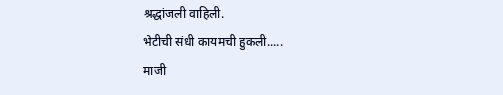श्रद्धांजली वाहिली.
भेटीची संधी कायमची हुकली.....
माजी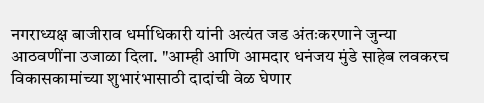नगराध्यक्ष बाजीराव धर्माधिकारी यांनी अत्यंत जड अंतःकरणाने जुन्या आठवणींना उजाळा दिला. "आम्ही आणि आमदार धनंजय मुंडे साहेब लवकरच विकासकामांच्या शुभारंभासाठी दादांची वेळ घेणार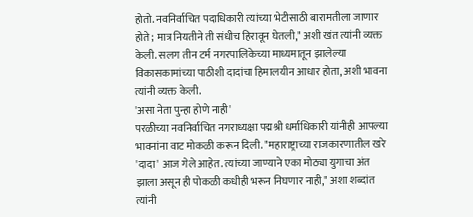होतो. नवनिर्वाचित पदाधिकारी त्यांच्या भेटीसाठी बारामतीला जाणार होते; मात्र नियतीने ती संधीच हिरावून घेतली," अशी खंत त्यांनी व्यक्त केली. सलग तीन टर्म नगरपालिकेच्या माध्यमातून झालेल्या विकासकामांच्या पाठीशी दादांचा हिमालयीन आधार होता, अशी भावना त्यांनी व्यक्त केली.
'असा नेता पुन्हा होणे नाही'
परळीच्या नवनिर्वाचित नगराध्यक्षा पद्मश्री धर्माधिकारी यांनीही आपल्या भावनांना वाट मोकळी करून दिली. "महाराष्ट्राच्या राजकारणातील खरे 'दादा' आज गेले आहेत. त्यांच्या जाण्याने एका मोठ्या युगाचा अंत झाला असून ही पोकळी कधीही भरून निघणार नाही," अशा शब्दांत त्यांनी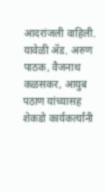आदरांजली वाहिली. यावेळी ॲड. अरुण पाठक, वैजनाथ कळसकर, आयुब पठाण यांच्यासह शेकडो कार्यकर्त्यांनी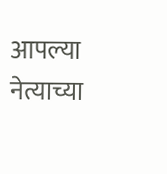आपल्या नेत्याच्या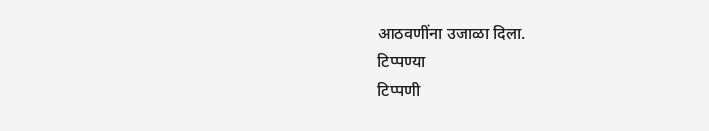आठवणींना उजाळा दिला.
टिप्पण्या
टिप्पणी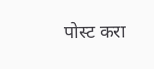पोस्ट करा